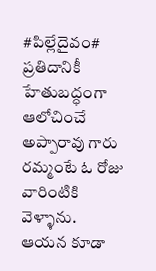#పిల్లేదైవం#
ప్రతిదానికీ హేతుబద్ధంగా ఆలోచించే
అప్పారావు గారు రమ్మంటే ఓ రోజు
వారింటికి వెళ్ళాను.
ఆయన కూడా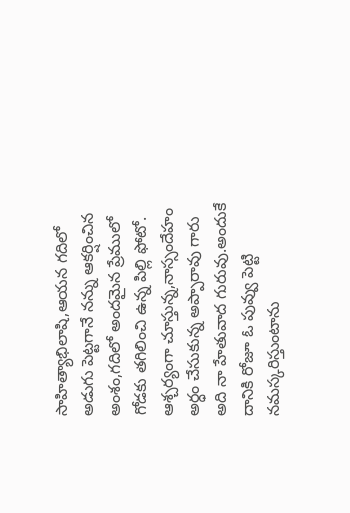సాహిత్యాభిలాషి,ఆయన గదిలో అడుగు పెట్టగానే నన్ను ఆకర్షించిన
అంశం,గదిలో అందమైన ప్రేములో
గోడకు తగిలించి ఉన్న పిల్లి ఫోటో.
ఆశ్చర్యంగా చూస్తున్న,నాస్సందేహం
అర్ధం చేసుకున్న అప్పారావు గారు
అది నా హేతువాద గురువు.అందుకే దానికి రోజూ ఓ పువ్వు పెట్టి నమస్కరిస్తుంటాను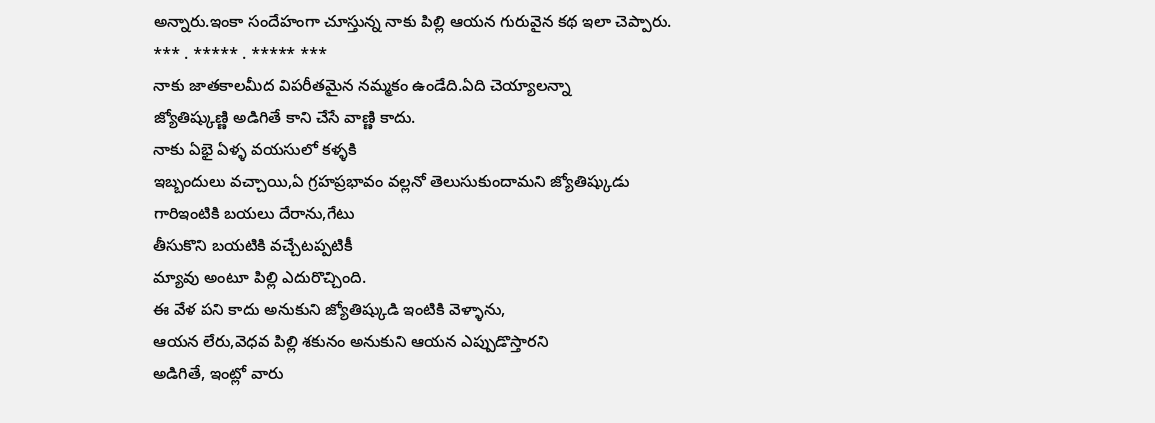అన్నారు.ఇంకా సందేహంగా చూస్తున్న నాకు పిల్లి ఆయన గురువైన కథ ఇలా చెప్పారు.
*** . ***** . ***** ***
నాకు జాతకాలమీద విపరీతమైన నమ్మకం ఉండేది.ఏది చెయ్యాలన్నా
జ్యోతిష్కుణ్ణి అడిగితే కాని చేసే వాణ్ణి కాదు.
నాకు ఏభై ఏళ్ళ వయసులో కళ్ళకి
ఇబ్బందులు వచ్చాయి,ఏ గ్రహప్రభావం వల్లనో తెలుసుకుందామని జ్యోతిష్కుడు
గారిఇంటికి బయలు దేరాను,గేటు
తీసుకొని బయటికి వచ్చేటప్పటికీ
మ్యావు అంటూ పిల్లి ఎదురొచ్చింది.
ఈ వేళ పని కాదు అనుకుని జ్యోతిష్కుడి ఇంటికి వెళ్ళాను,
ఆయన లేరు,వెధవ పిల్లి శకునం అనుకుని ఆయన ఎప్పుడొస్తారని
అడిగితే, ఇంట్లో వారు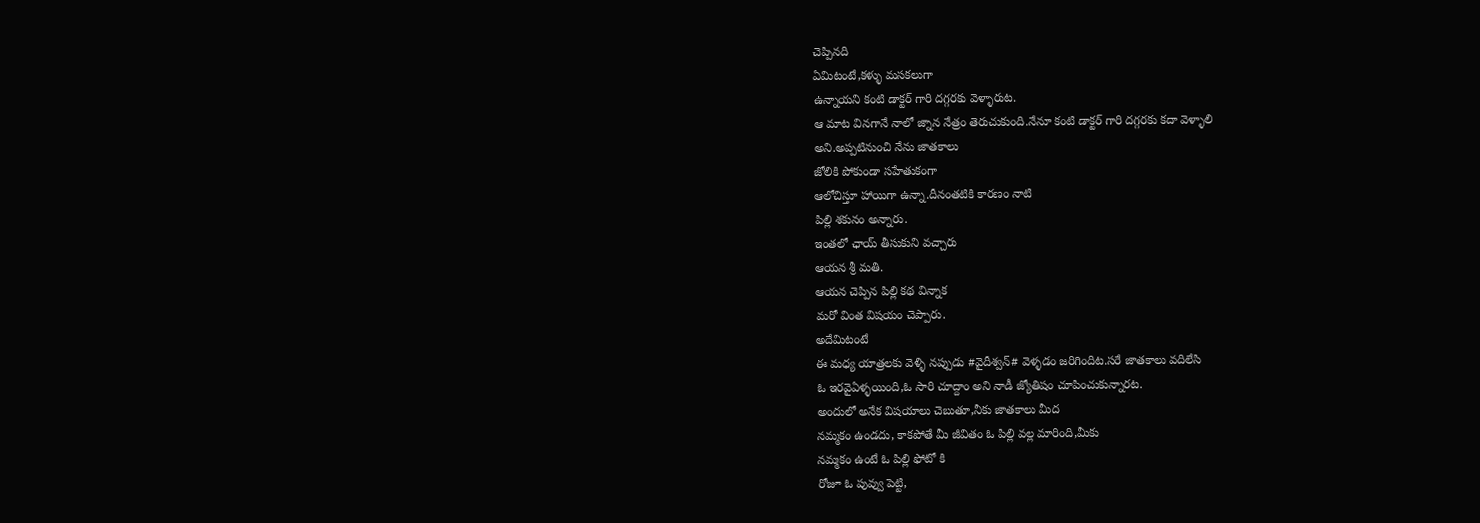చెప్పినది
ఏమిటంటే,కళ్ళు మసకలుగా
ఉన్నాయని కంటి డాక్టర్ గారి దగ్గరకు వెళ్ళారుట.
ఆ మాట వినగానే నాలో జ్నాన నేత్రం తెరుచుకుంది.నేనూ కంటి డాక్టర్ గారి దగ్గరకు కదా వెళ్ళాలి
అని.అప్పటినుంచి నేను జాతకాలు
జోలికి పోకుండా సహేతుకంగా
ఆలోచిస్తూ హాయిగా ఉన్నా.దీనంతటికి కారణం నాటి
పిల్లి శకునం అన్నారు.
ఇంతలో ఛాయ్ తీసుకుని వచ్చారు
ఆయన శ్రీ మతి.
ఆయన చెప్పిన పిల్లి కథ విన్నాక
మరో వింత విషయం చెప్పారు.
అదేమిటంటే
ఈ మధ్య యాత్రలకు వెళ్ళి నప్పుడు #వైదీశ్వన్# వెళ్ళడం జరిగిందిట.సరే జాతకాలు వదిలేసి
ఓ ఇరవైఏళ్ళయింది,ఓ సారి చూద్దాం అని నాడీ జ్యోతిషం చూపించుకున్నారట.
అందులో అనేక విషయాలు చెబుతూ,నీకు జాతకాలు మీద
నమ్మకం ఉండదు, కాకపోతే మీ జీవితం ఓ పిల్లి వల్ల మారింది,మీకు
నమ్మకం ఉంటే ఓ పిల్లి ఫోటో కి
రోజూ ఓ పువ్వు పెట్టి,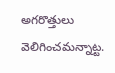అగరొత్తులు
వెలిగించమన్నాట్ట.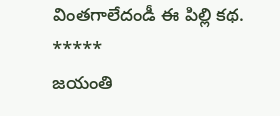వింతగాలేదండీ ఈ పిల్లి కథ.
*****
జయంతి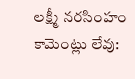లక్ష్మీ నరసింహం
కామెంట్లు లేవు: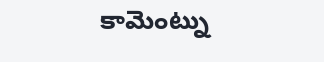కామెంట్ను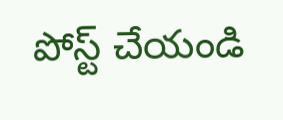పోస్ట్ చేయండి